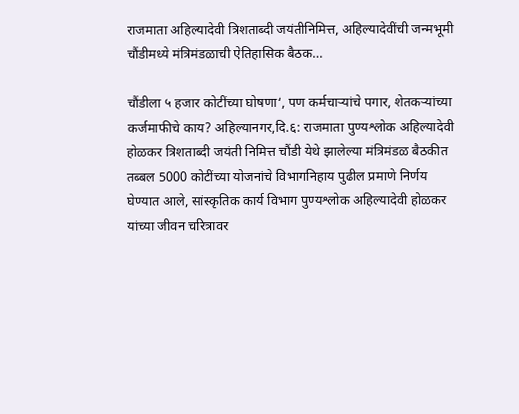राजमाता अहिल्यादेवी त्रिशताब्दी जयंतीनिमित्त, अहिल्यादेवींची जन्मभूमी चौंडीमध्ये मंत्रिमंडळाची‌ ऐतिहासिक बैठक…

चौंडीला ५ हजार कोटींच्या घोषणा‘, पण कर्मचाऱ्यांचे पगार, शेतकऱ्यांच्या कर्जमाफीचे काय? अहिल्यानगर,दि.६: राजमाता पुण्यश्लोक अहिल्यादेवी होळकर त्रिशताब्दी जयंती निमित्त चौंडी येथे झालेल्या मंत्रिमंडळ बैठकीत तब्बल 5000 कोटींच्या योजनांचे विभागनिहाय पुढील प्रमाणे निर्णय घेण्यात आले, सांस्कृतिक कार्य विभाग पुण्यश्लोक अहिल्यादेवी होळकर यांच्या जीवन चरित्रावर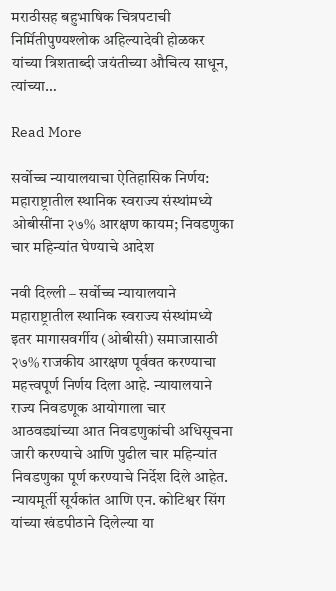मराठीसह बहुभाषिक चित्रपटाची निर्मितीपुण्यश्लोक अहिल्यादेवी होळकर यांच्या त्रिशताब्दी जयंतीच्या औचित्य साधून, त्यांच्या…

Read More

सर्वोच्च न्यायालयाचा ऐतिहासिक निर्णय: महाराष्ट्रातील स्थानिक स्वराज्य संस्थांमध्ये ओबीसींना २७% आरक्षण कायम; निवडणुका चार महिन्यांत घेण्याचे आदेश

नवी दिल्ली – सर्वोच्च न्यायालयाने महाराष्ट्रातील स्थानिक स्वराज्य संस्थांमध्ये इतर मागासवर्गीय (ओबीसी) समाजासाठी २७% राजकीय आरक्षण पूर्ववत करण्याचा महत्त्वपूर्ण निर्णय दिला आहे. न्यायालयाने राज्य निवडणूक आयोगाला चार आठवड्यांच्या आत निवडणुकांची अधिसूचना जारी करण्याचे आणि पुढील चार महिन्यांत निवडणुका पूर्ण करण्याचे निर्देश दिले आहेत. न्यायमूर्ती सूर्यकांत आणि एन. कोटिश्वर सिंग यांच्या खंडपीठाने दिलेल्या या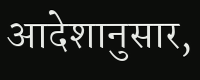आदेशानुसार,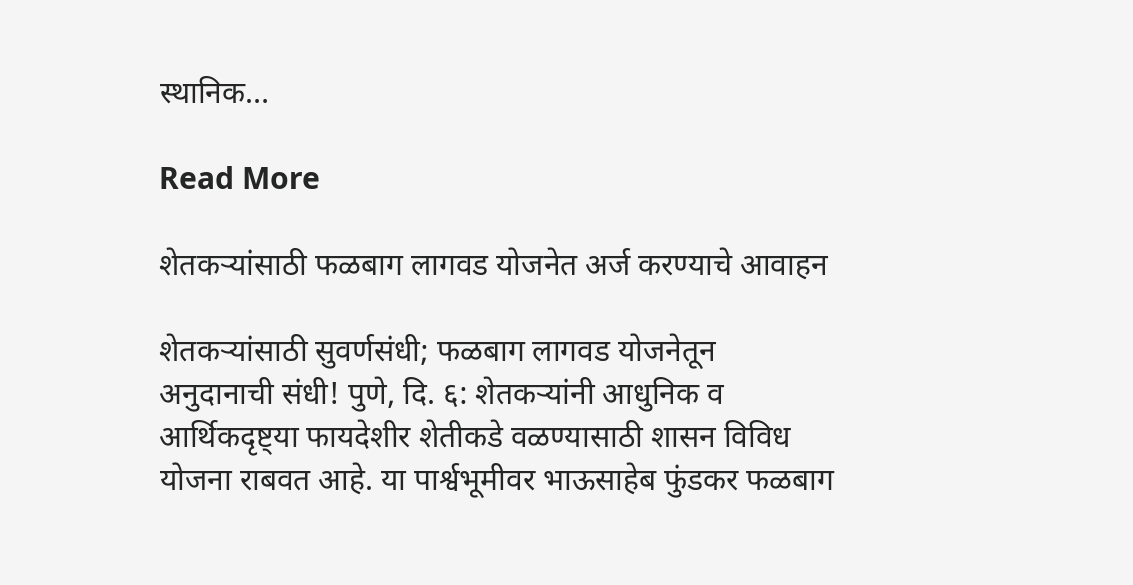स्थानिक…

Read More

शेतकऱ्यांसाठी फळबाग लागवड योजनेत अर्ज करण्याचे आवाहन

शेतकऱ्यांसाठी सुवर्णसंधी; फळबाग लागवड योजनेतून अनुदानाची संधी! पुणे, दि. ६: शेतकऱ्यांनी आधुनिक व आर्थिकदृष्ट्या फायदेशीर शेतीकडे वळण्यासाठी शासन विविध योजना राबवत आहे. या पार्श्वभूमीवर भाऊसाहेब फुंडकर फळबाग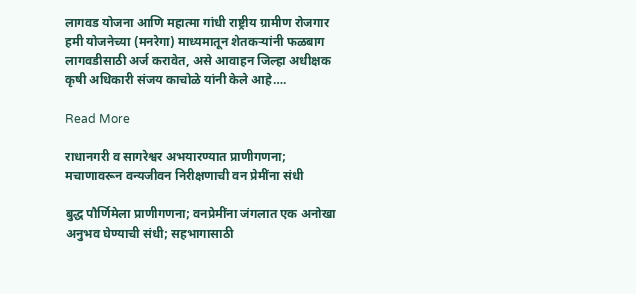लागवड योजना आणि महात्मा गांधी राष्ट्रीय ग्रामीण रोजगार हमी योजनेच्या (मनरेगा) माध्यमातून शेतकऱ्यांनी फळबाग लागवडीसाठी अर्ज करावेत, असे आवाहन जिल्हा अधीक्षक कृषी अधिकारी संजय काचोळे यांनी केले आहे….

Read More

राधानगरी व सागरेश्वर अभयारण्यात प्राणीगणना; मचाणावरून वन्यजीवन निरीक्षणाची वन प्रेमींना संधी

बुद्ध पौर्णिमेला प्राणीगणना; वनप्रेमींना जंगलात एक अनोखा अनुभव घेण्याची संधी; सहभागासाठी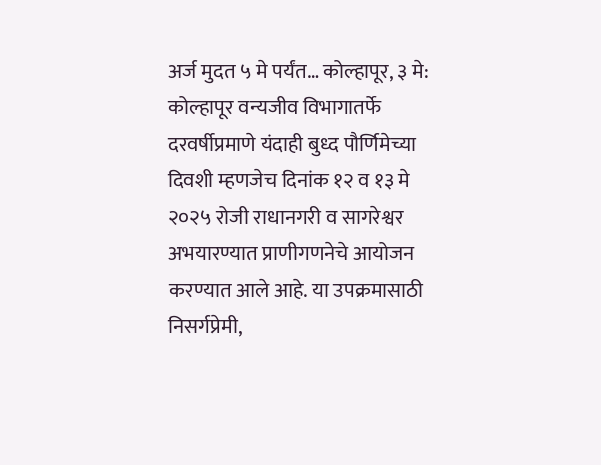अर्ज मुदत ५ मे पर्यंत… कोल्हापूर, ३ मे: कोल्हापूर वन्यजीव विभागातर्फे दरवर्षीप्रमाणे यंदाही बुध्द पौर्णिमेच्या दिवशी म्हणजेच दिनांक १२ व १३ मे २०२५ रोजी राधानगरी व सागरेश्वर अभयारण्यात प्राणीगणनेचे आयोजन करण्यात आले आहे. या उपक्रमासाठी निसर्गप्रेमी,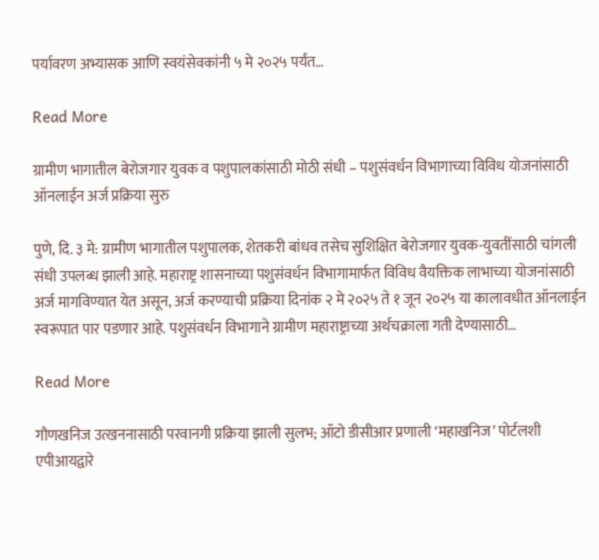पर्यावरण अभ्यासक आणि स्वयंसेवकांनी ५ मे २०२५ पर्यंत…

Read More

ग्रामीण भागातील बेरोजगार युवक व पशुपालकांसाठी मोठी संधी – पशुसंवर्धन विभागाच्या विविध योजनांसाठी ऑनलाईन अर्ज प्रक्रिया सुरु

पुणे, दि. ३ मे: ग्रामीण भागातील पशुपालक, शेतकरी बांधव तसेच सुशिक्षित बेरोजगार युवक-युवतींसाठी चांगली संधी उपलब्ध झाली आहे. महाराष्ट्र शासनाच्या पशुसंवर्धन विभागामार्फत विविध वैयक्तिक लाभाच्या योजनांसाठी अर्ज मागविण्यात येत असून, अर्ज करण्याची प्रक्रिया दिनांक २ मे २०२५ ते १ जून २०२५ या कालावधीत ऑनलाईन स्वरूपात पार पडणार आहे. पशुसंवर्धन विभागाने ग्रामीण महाराष्ट्राच्या अर्थचक्राला गती देण्यासाठी…

Read More

गौणखनिज उत्खननासाठी परवानगी प्रक्रिया झाली सुलभ; ऑटो डीसीआर प्रणाली ‘महाखनिज’ पोर्टलशी एपीआयद्वारे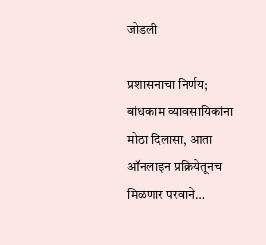जोडली

प्रशासनाचा निर्णय; बांधकाम व्यावसायिकांना मोठा दिलासा, आता ऑनलाइन प्रक्रियेतूनच मिळणार परवाने…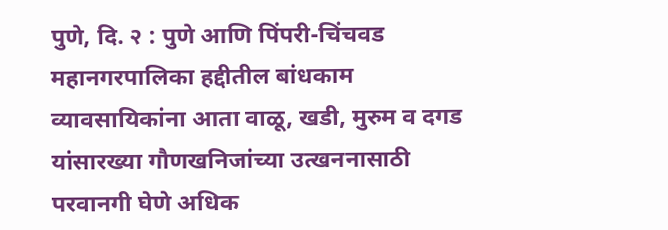पुणे, दि. २ : पुणे आणि पिंपरी-चिंचवड महानगरपालिका हद्दीतील बांधकाम व्यावसायिकांना आता वाळू, खडी, मुरुम व दगड यांसारख्या गौणखनिजांच्या उत्खननासाठी परवानगी घेणे अधिक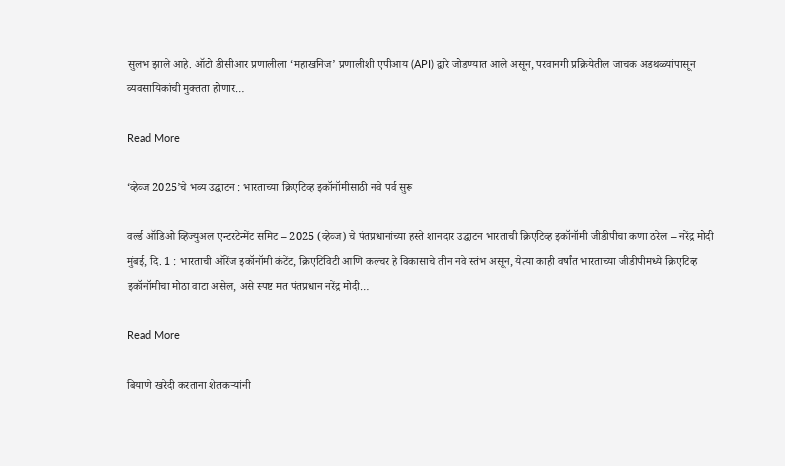सुलभ झाले आहे. ऑटो डीसीआर प्रणालीला ‘महाखनिज’ प्रणालीशी एपीआय (API) द्वारे जोडण्यात आले असून, परवानगी प्रक्रियेतील जाचक अडथळ्यांपासून व्यवसायिकांची मुक्तता होणार…

Read More

‘व्हेव्ज 2025’चे भव्य उद्घाटन : भारताच्या क्रिएटिव्ह इकॉनॉमीसाठी नवे पर्व सुरू

वर्ल्ड ऑडिओ व्हिज्युअल एन्टरटेन्मेंट समिट – 2025 (व्हेव्ज) चे पंतप्रधानांच्या हस्ते शानदार उद्घाटन भारताची क्रिएटिव्ह इकॉनॉमी जीडीपीचा कणा ठरेल – नरेंद्र मोदी मुंबई, दि. 1 : भारताची ऑरेंज इकॉनॉमी कंटेंट, क्रिएटिविटी आणि कल्चर हे विकासाचे तीन नवे स्तंभ असून, येत्या काही वर्षांत भारताच्या जीडीपीमध्ये क्रिएटिव्ह इकॉनॉमीचा मोठा वाटा असेल, असे स्पष्ट मत पंतप्रधान नरेंद्र मोदी…

Read More

बियाणे खरेदी करताना शेतकऱ्यांनी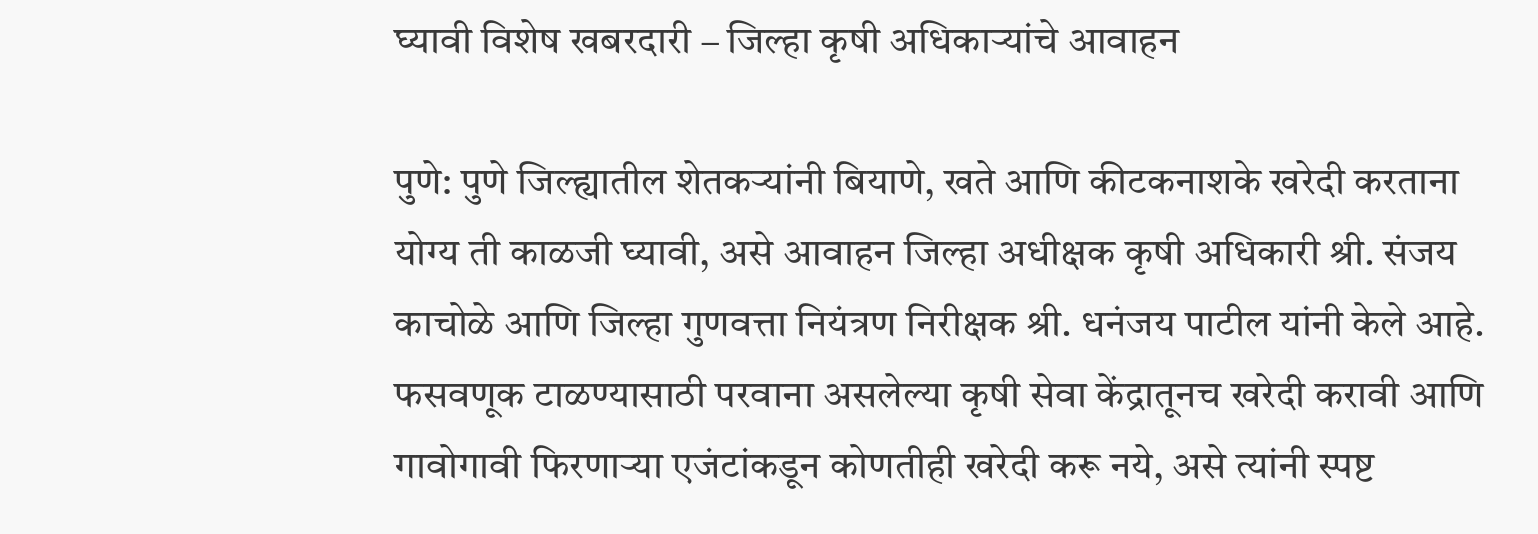घ्यावी विशेष खबरदारी – जिल्हा कृषी अधिकाऱ्यांचे आवाहन

पुणे: पुणे जिल्ह्यातील शेतकऱ्यांनी बियाणे, खते आणि कीटकनाशके खरेदी करताना योग्य ती काळजी घ्यावी, असे आवाहन जिल्हा अधीक्षक कृषी अधिकारी श्री. संजय काचोळे आणि जिल्हा गुणवत्ता नियंत्रण निरीक्षक श्री. धनंजय पाटील यांनी केले आहे. फसवणूक टाळण्यासाठी परवाना असलेल्या कृषी सेवा केंद्रातूनच खरेदी करावी आणि गावोगावी फिरणाऱ्या एजंटांकडून कोणतीही खरेदी करू नये, असे त्यांनी स्पष्ट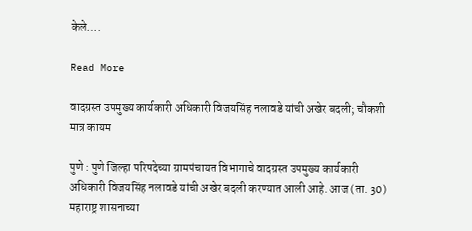केले….

Read More

वादग्रस्त उपमुख्य कार्यकारी अधिकारी विजयसिंह नलावडे यांची अखेर बदली; चौकशी मात्र कायम

पुणे : पुणे जिल्हा परिषदेच्या ग्रामपंचायत विभागाचे वादग्रस्त उपमुख्य कार्यकारी अधिकारी विजयसिंह नलावडे यांची अखेर बदली करण्यात आली आहे. आज (ता. 30) महाराष्ट्र शासनाच्या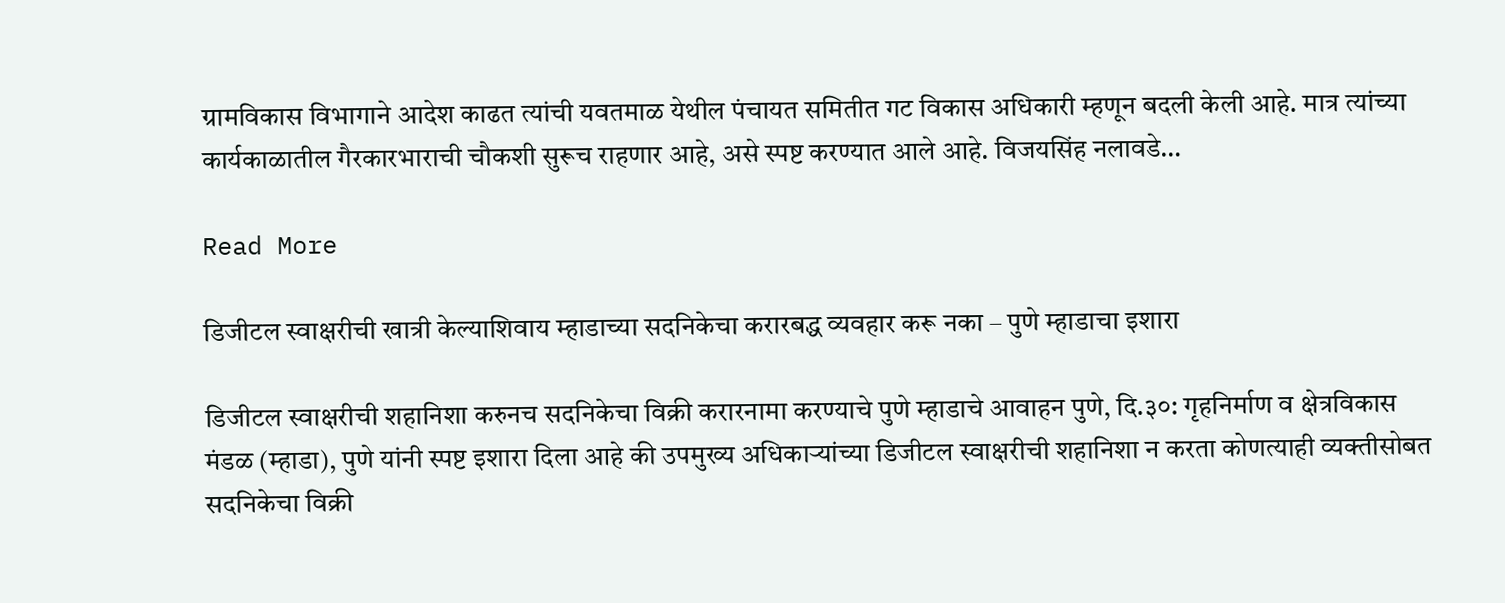ग्रामविकास विभागाने आदेश काढत त्यांची यवतमाळ येथील पंचायत समितीत गट विकास अधिकारी म्हणून बदली केली आहे. मात्र त्यांच्या कार्यकाळातील गैरकारभाराची चौकशी सुरूच राहणार आहे, असे स्पष्ट करण्यात आले आहे. विजयसिंह नलावडे…

Read More

डिजीटल स्वाक्षरीची खात्री केल्याशिवाय म्हाडाच्या सदनिकेचा करारबद्ध व्यवहार करू नका – पुणे म्हाडाचा इशारा

डिजीटल स्वाक्षरीची शहानिशा करुनच सदनिकेचा विक्री करारनामा करण्याचे पुणे म्हाडाचे आवाहन पुणे, दि.३०: गृहनिर्माण व क्षेत्रविकास मंडळ (म्हाडा), पुणे यांनी स्पष्ट इशारा दिला आहे की उपमुख्य अधिकाऱ्यांच्या डिजीटल स्वाक्षरीची शहानिशा न करता कोणत्याही व्यक्तीसोबत सदनिकेचा विक्री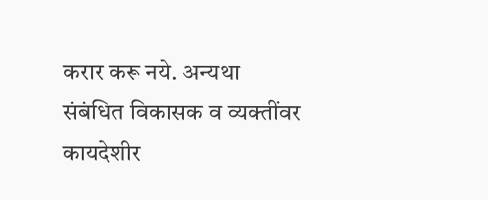करार करू नये. अन्यथा संबंधित विकासक व व्यक्तींवर कायदेशीर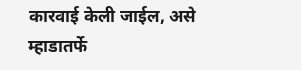कारवाई केली जाईल, असे म्हाडातर्फे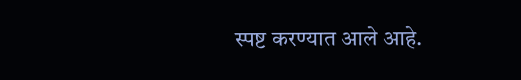स्पष्ट करण्यात आले आहे.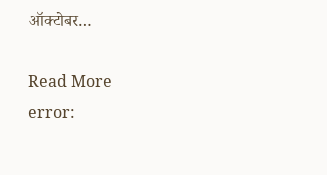ऑक्टोबर…

Read More
error: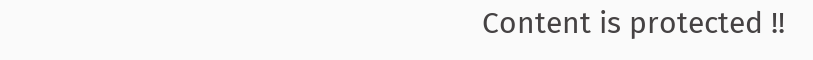Content is protected !!